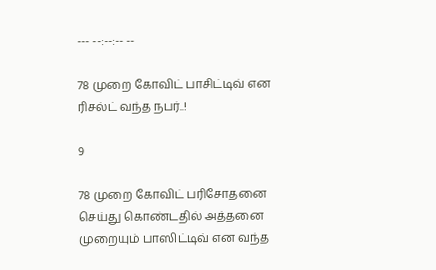--- --:--:-- --

78 முறை கோவிட் பாசிட்டிவ் என ரிசல்ட் வந்த நபர்..!

9

78 முறை கோவிட் பரிசோதனை செய்து கொண்டதில் அத்தனை முறையும் பாஸிட்டிவ் என வந்த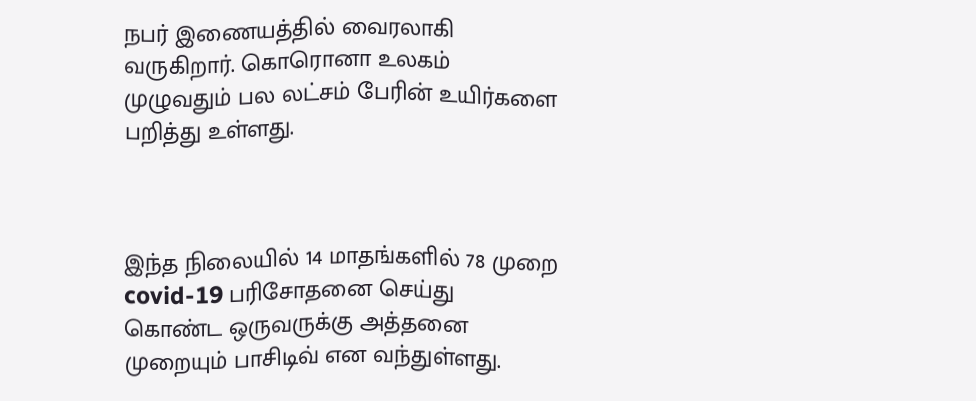நபர் இணையத்தில் வைரலாகி வருகிறார். கொரொனா உலகம் முழுவதும் பல லட்சம் பேரின் உயிர்களை பறித்து உள்ளது.



இந்த நிலையில் 14 மாதங்களில் 78 முறை covid-19 பரிசோதனை செய்து கொண்ட ஒருவருக்கு அத்தனை முறையும் பாசிடிவ் என வந்துள்ளது.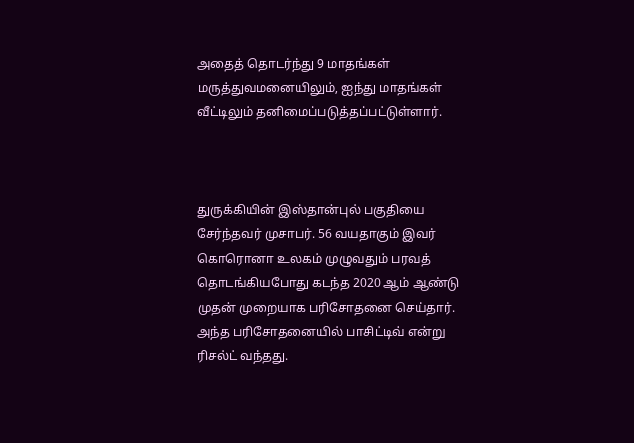அதைத் தொடர்ந்து 9 மாதங்கள் மருத்துவமனையிலும், ஐந்து மாதங்கள் வீட்டிலும் தனிமைப்படுத்தப்பட்டுள்ளார்.



துருக்கியின் இஸ்தான்புல் பகுதியை சேர்ந்தவர் முசாபர். 56 வயதாகும் இவர் கொரொனா உலகம் முழுவதும் பரவத் தொடங்கியபோது கடந்த 2020 ஆம் ஆண்டு முதன் முறையாக பரிசோதனை செய்தார். அந்த பரிசோதனையில் பாசிட்டிவ் என்று ரிசல்ட் வந்தது.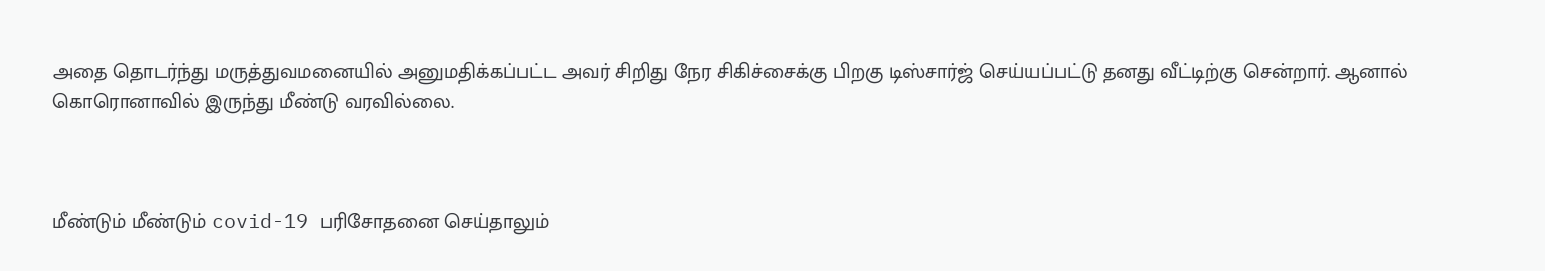அதை தொடர்ந்து மருத்துவமனையில் அனுமதிக்கப்பட்ட அவர் சிறிது நேர சிகிச்சைக்கு பிறகு டிஸ்சார்ஜ் செய்யப்பட்டு தனது வீட்டிற்கு சென்றார். ஆனால் கொரொனாவில் இருந்து மீண்டு வரவில்லை.



மீண்டும் மீண்டும் covid-19 பரிசோதனை செய்தாலும்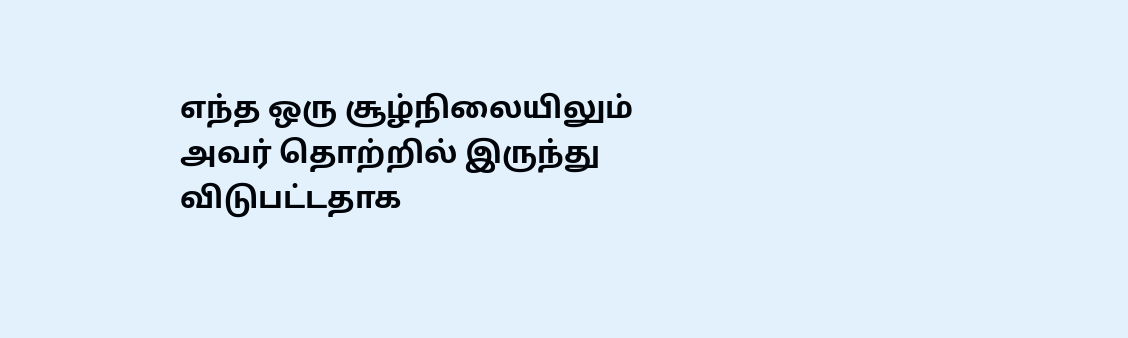எந்த ஒரு சூழ்நிலையிலும் அவர் தொற்றில் இருந்து விடுபட்டதாக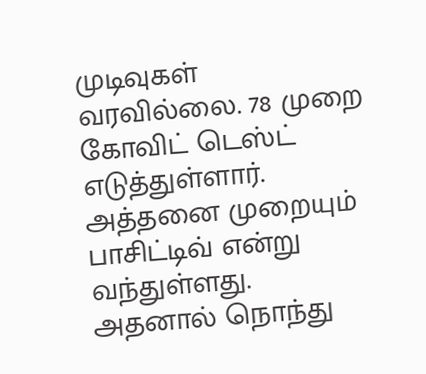முடிவுகள் வரவில்லை. 78 முறை கோவிட் டெஸ்ட் எடுத்துள்ளார். அத்தனை முறையும் பாசிட்டிவ் என்று வந்துள்ளது. அதனால் நொந்து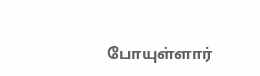போயுள்ளார்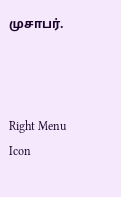முசாபர்.



Right Menu Icon